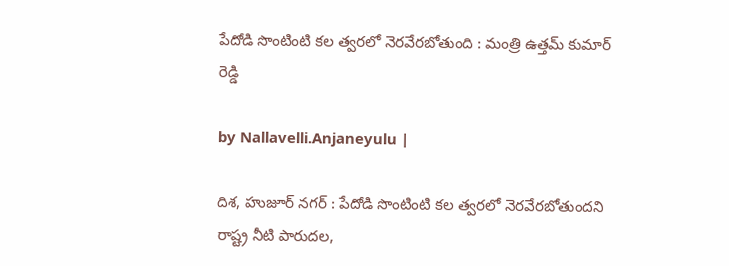పేదోడి సొంటింటి కల త్వరలో నెరవేరబోతుంది : మంత్రి ఉత్త‌మ్ కుమార్ రెడ్డి

by Nallavelli.Anjaneyulu |

దిశ, హుజూర్ నగర్ : పేదోడి సొంటింటి కల త్వరలో నెరవేరబోతుందని రాష్ట్ర నీటి పారుదల,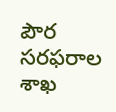పౌర సరఫరాల శాఖ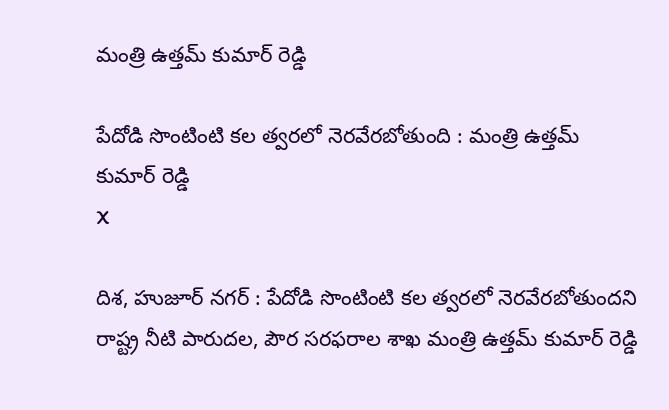మంత్రి ఉత్తమ్ కుమార్ రెడ్డి

పేదోడి సొంటింటి కల త్వరలో నెరవేరబోతుంది : మంత్రి ఉత్త‌మ్ కుమార్ రెడ్డి
X

దిశ, హుజూర్ నగర్ : పేదోడి సొంటింటి కల త్వరలో నెరవేరబోతుందని రాష్ట్ర నీటి పారుదల, పౌర సరఫరాల శాఖ మంత్రి ఉత్తమ్ కుమార్ రెడ్డి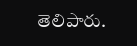తెలిపారు.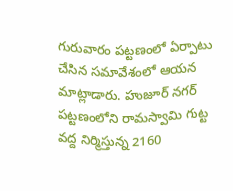గురువారం ప‌ట్ట‌ణంలో ఏర్పాటు చేసిన స‌మావేశంలో ఆయ‌న మాట్లాడారు. హుజూర్ నగర్ పట్టణంలోని రామస్వామి గుట్ట వద్ద నిర్మిస్తున్న 2160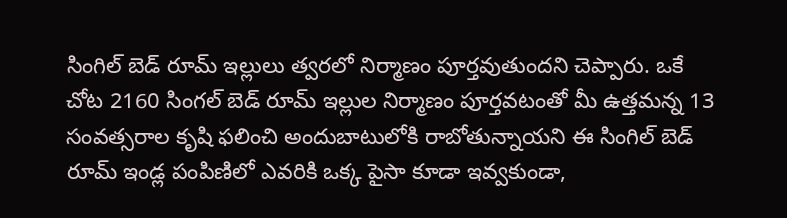సింగిల్ బెడ్ రూమ్ ఇల్లులు త్వరలో నిర్మాణం పూర్తవుతుందని చెప్పారు. ఒకే చోట 2160 సింగల్ బెడ్ రూమ్ ఇల్లుల నిర్మాణం పూర్తవటంతో మీ ఉత్తమన్న 13 సంవత్సరాల కృషి ఫలించి అందుబాటులోకి రాబోతున్నాయని ఈ సింగిల్ బెడ్ రూమ్ ఇండ్ల పంపిణిలో ఎవరికి ఒక్క పైసా కూడా ఇవ్వకుండా,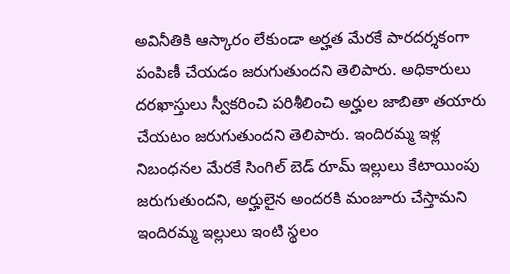అవినీతికి ఆస్కారం లేకుండా అర్హత మేరకే పారదర్శకంగా పంపిణీ చేయడం జరుగుతుందని తెలిపారు. అధికారులు దరఖాస్తులు స్వీకరించి పరిశీలించి అర్హుల జాబితా తయారు చేయటం జరుగుతుందని తెలిపారు. ఇందిరమ్మ ఇళ్ల‌ నిబంధనల మేరకే సింగిల్ బెడ్ రూమ్ ఇల్లులు కేటాయింపు జరుగుతుందని, అర్హులైన అందరకి మంజూరు చేస్తామని ఇందిరమ్మ ఇల్లులు ఇంటి స్థలం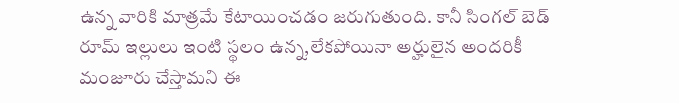ఉన్న వారికి మాత్రమే కేటాయించడం జరుగుతుంది. కానీ సింగల్ బెడ్ రూమ్ ఇల్లులు ఇంటి స్థలం ఉన్న,లేకపోయినా అర్హులైన అందరికీ మంజూరు చేస్తామని ఈ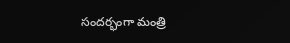సందర్భంగా మంత్రి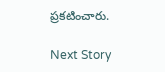ప్రకటించారు.

Next Story